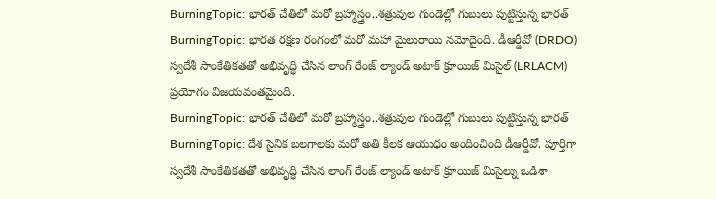BurningTopic: భారత్ చేతిలో మరో బ్రహ్మాస్త్రం..శత్రువుల గుండెల్లో గుబులు పుట్టిస్తున్న భారత్
BurningTopic: భారత రక్షణ రంగంలో మరో మహా మైలురాయి నమోదైంది. డీఆర్డీవో (DRDO) స్వదేశీ సాంకేతికతతో అభివృద్ధి చేసిన లాంగ్ రేంజ్ ల్యాండ్ అటాక్ క్రూయిజ్ మిసైల్ (LRLACM) ప్రయోగం విజయవంతమైంది.
BurningTopic: భారత్ చేతిలో మరో బ్రహ్మాస్త్రం..శత్రువుల గుండెల్లో గుబులు పుట్టిస్తున్న భారత్
BurningTopic: దేశ సైనిక బలగాలకు మరో అతి కీలక ఆయుధం అందించింది డీఆర్డీవో. పూర్తిగా స్వదేశీ సాంకేతికతతో అభివృద్ధి చేసిన లాంగ్ రేంజ్ ల్యాండ్ అటాక్ క్రూయిజ్ మిసైల్ను ఒడిశా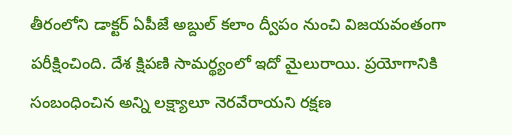తీరంలోని డాక్టర్ ఏపీజే అబ్దుల్ కలాం ద్వీపం నుంచి విజయవంతంగా పరీక్షించింది. దేశ క్షిపణి సామర్థ్యంలో ఇదో మైలురాయి. ప్రయోగానికి సంబంధించిన అన్ని లక్ష్యాలూ నెరవేరాయని రక్షణ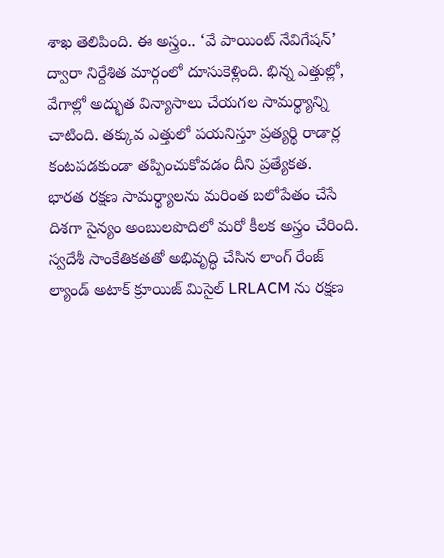శాఖ తెలిపింది. ఈ అస్త్రం.. ‘వే పాయింట్ నేవిగేషన్’ ద్వారా నిర్దేశిత మార్గంలో దూసుకెళ్లింది. భిన్న ఎత్తుల్లో, వేగాల్లో అద్భుత విన్యాసాలు చేయగల సామర్థ్యాన్ని చాటింది. తక్కువ ఎత్తులో పయనిస్తూ ప్రత్యర్థి రాడార్ల కంటపడకుండా తప్పించుకోవడం దీని ప్రత్యేకత.
భారత రక్షణ సామర్థ్యాలను మరింత బలోపేతం చేసే దిశగా సైన్యం అంబులపొదిలో మరో కీలక అస్త్రం చేరింది. స్వదేశీ సాంకేతికతతో అభివృద్ధి చేసిన లాంగ్ రేంజ్ ల్యాండ్ అటాక్ క్రూయిజ్ మిసైల్ LRLACM ను రక్షణ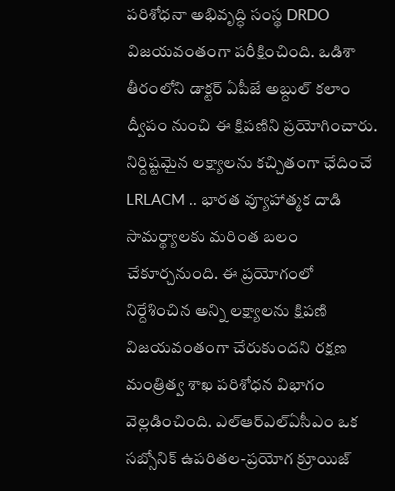పరిశోధనా అభివృద్ధి సంస్థ DRDO విజయవంతంగా పరీక్షించింది. ఒడిశా తీరంలోని డాక్టర్ ఏపీజే అబ్దుల్ కలాం ద్వీపం నుంచి ఈ క్షిపణిని ప్రయోగించారు. నిర్దిష్టమైన లక్ష్యాలను కచ్చితంగా ఛేదించే LRLACM .. భారత వ్యూహాత్మక దాడి సామర్థ్యాలకు మరింత బలం చేకూర్చనుంది. ఈ ప్రయోగంలో నిర్దేశించిన అన్ని లక్ష్యాలను క్షిపణి విజయవంతంగా చేరుకుందని రక్షణ మంత్రిత్వ శాఖ పరిశోధన విభాగం వెల్లడించింది. ఎల్ఆర్ఎల్ఏసీఎం ఒక సబ్సోనిక్ ఉపరితల-ప్రయోగ క్రూయిజ్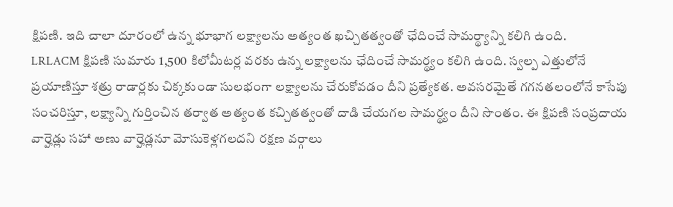క్షిపణి. ఇది చాలా దూరంలో ఉన్న భూభాగ లక్ష్యాలను అత్యంత ఖచ్చితత్వంతో ఛేదించే సామర్థ్యాన్ని కలిగి ఉంది.
LRLACM క్షిపణి సుమారు 1,500 కిలోమీటర్ల వరకు ఉన్న లక్ష్యాలను ఛేదించే సామర్థ్యం కలిగి ఉంది. స్వల్ప ఎత్తులోనే ప్రయాణిస్తూ శత్రు రాడార్లకు చిక్కకుండా సులభంగా లక్ష్యాలను చేరుకోవడం దీని ప్రత్యేకత. అవసరమైతే గగనతలంలోనే కాసేపు సంచరిస్తూ, లక్ష్యాన్ని గుర్తించిన తర్వాత అత్యంత కచ్చితత్వంతో దాడి చేయగల సామర్థ్యం దీని సొంతం. ఈ క్షిపణి సంప్రదాయ వార్హెడ్లు సహా అణు వార్హెడ్లనూ మోసుకెళ్లగలదని రక్షణ వర్గాలు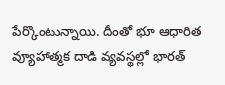పేర్కొంటున్నాయి. దీంతో భూ ఆధారిత వ్యూహాత్మక దాడి వ్యవస్థల్లో భారత్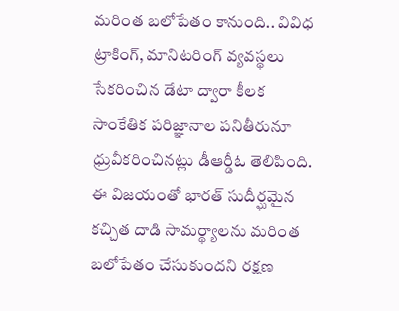మరింత బలోపేతం కానుంది.. వివిధ ట్రాకింగ్, మానిటరింగ్ వ్యవస్థలు సేకరించిన డేటా ద్వారా కీలక సాంకేతిక పరిజ్ఞానాల పనితీరునూ ధ్రువీకరించినట్లు డీఆర్డీఓ తెలిపింది. ఈ విజయంతో భారత్ సుదీర్ఘమైన కచ్చిత దాడి సామర్థ్యాలను మరింత బలోపేతం చేసుకుందని రక్షణ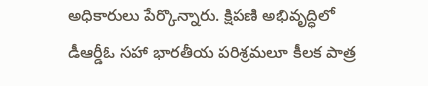అధికారులు పేర్కొన్నారు. క్షిపణి అభివృద్ధిలో డీఆర్డీఓ సహా భారతీయ పరిశ్రమలూ కీలక పాత్ర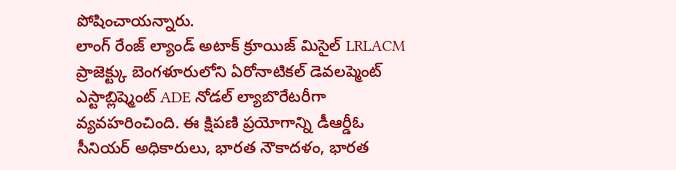పోషించాయన్నారు.
లాంగ్ రేంజ్ ల్యాండ్ అటాక్ క్రూయిజ్ మిసైల్ LRLACM ప్రాజెక్ట్కు బెంగళూరులోని ఏరోనాటికల్ డెవలప్మెంట్ ఎస్టాబ్లిష్మెంట్ ADE నోడల్ ల్యాబొరేటరీగా వ్యవహరించింది. ఈ క్షిపణి ప్రయోగాన్ని డీఆర్డీఓ సీనియర్ అధికారులు, భారత నౌకాదళం, భారత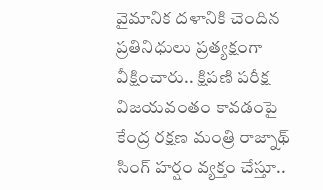వైమానిక దళానికి చెందిన ప్రతినిధులు ప్రత్యక్షంగా వీక్షించారు.. క్షిపణి పరీక్ష విజయవంతం కావడంపై కేంద్ర రక్షణ మంత్రి రాజ్నాథ్ సింగ్ హర్షం వ్యక్తం చేస్తూ..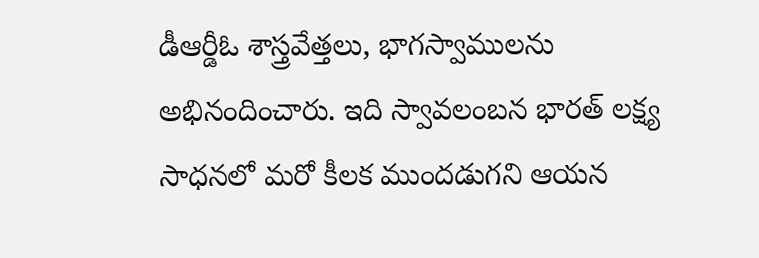డీఆర్డీఓ శాస్త్రవేత్తలు, భాగస్వాములను అభినందించారు. ఇది స్వావలంబన భారత్ లక్ష్య సాధనలో మరో కీలక ముందడుగని ఆయన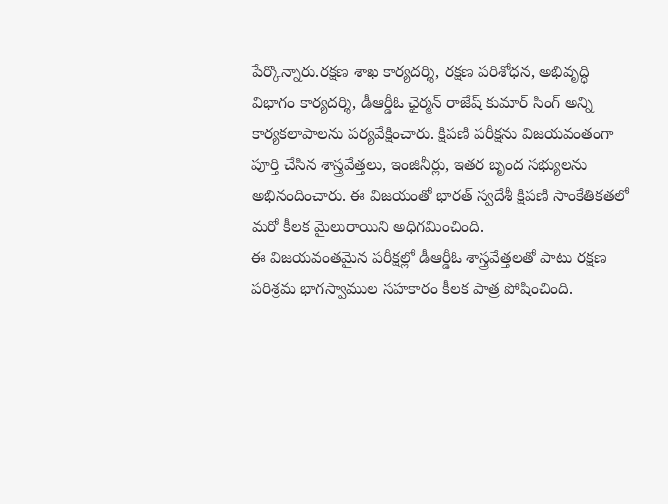పేర్కొన్నారు.రక్షణ శాఖ కార్యదర్శి, రక్షణ పరిశోధన, అభివృద్ధి విభాగం కార్యదర్శి, డీఆర్డీఓ ఛైర్మన్ రాజేష్ కుమార్ సింగ్ అన్ని కార్యకలాపాలను పర్యవేక్షించారు. క్షిపణి పరీక్షను విజయవంతంగా పూర్తి చేసిన శాస్త్రవేత్తలు, ఇంజినీర్లు, ఇతర బృంద సభ్యులను అభినందించారు. ఈ విజయంతో భారత్ స్వదేశీ క్షిపణి సాంకేతికతలో మరో కీలక మైలురాయిని అధిగమించింది.
ఈ విజయవంతమైన పరీక్షల్లో డీఆర్డీఓ శాస్త్రవేత్తలతో పాటు రక్షణ పరిశ్రమ భాగస్వాముల సహకారం కీలక పాత్ర పోషించింది.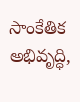సాంకేతిక అభివృద్ధి,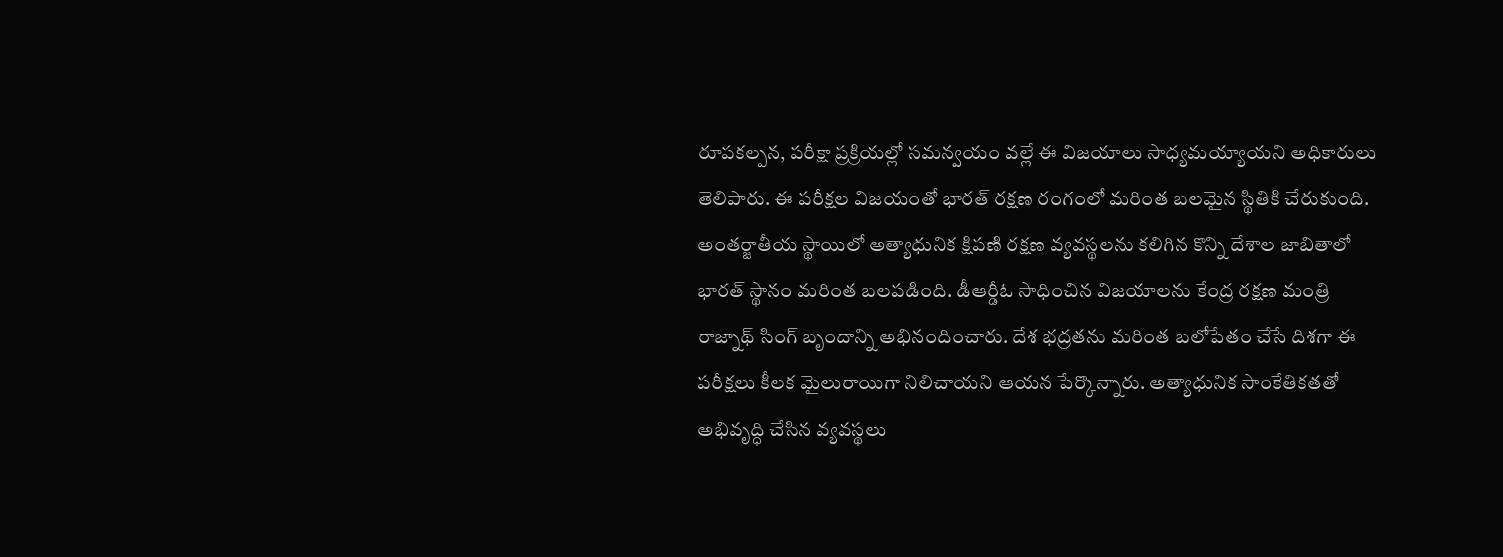రూపకల్పన, పరీక్షా ప్రక్రియల్లో సమన్వయం వల్లే ఈ విజయాలు సాధ్యమయ్యాయని అధికారులు తెలిపారు. ఈ పరీక్షల విజయంతో భారత్ రక్షణ రంగంలో మరింత బలమైన స్థితికి చేరుకుంది. అంతర్జాతీయ స్థాయిలో అత్యాధునిక క్షిపణి రక్షణ వ్యవస్థలను కలిగిన కొన్ని దేశాల జాబితాలో భారత్ స్థానం మరింత బలపడింది. డీఆర్డీఓ సాధించిన విజయాలను కేంద్ర రక్షణ మంత్రి రాజ్నాథ్ సింగ్ బృందాన్ని అభినందించారు. దేశ భద్రతను మరింత బలోపేతం చేసే దిశగా ఈ పరీక్షలు కీలక మైలురాయిగా నిలిచాయని ఆయన పేర్కొన్నారు. అత్యాధునిక సాంకేతికతతో అభివృద్ధి చేసిన వ్యవస్థలు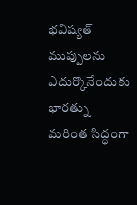భవిష్యత్ ముప్పులను ఎదుర్కొనేందుకు భారత్ను మరింత సిద్ధంగా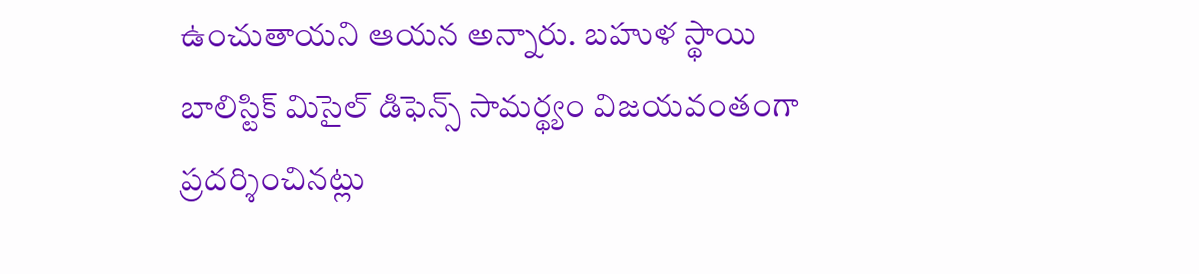ఉంచుతాయని ఆయన అన్నారు. బహుళ స్థాయి బాలిస్టిక్ మిసైల్ డిఫెన్స్ సామర్థ్యం విజయవంతంగా ప్రదర్శించినట్లు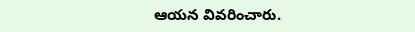ఆయన వివరించారు.